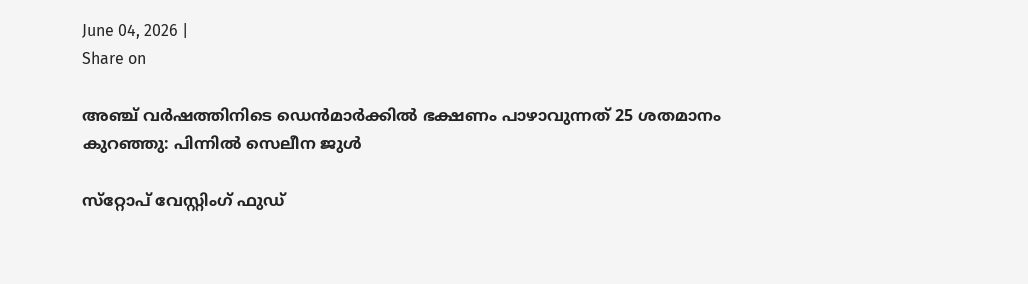June 04, 2026 |
Share on

അഞ്ച് വര്‍ഷത്തിനിടെ ഡെന്‍മാര്‍ക്കില്‍ ഭക്ഷണം പാഴാവുന്നത് 25 ശതമാനം കുറഞ്ഞു: പിന്നില്‍ സെലീന ജുള്‍

സ്‌റ്റോപ് വേസ്റ്റിംഗ് ഫുഡ്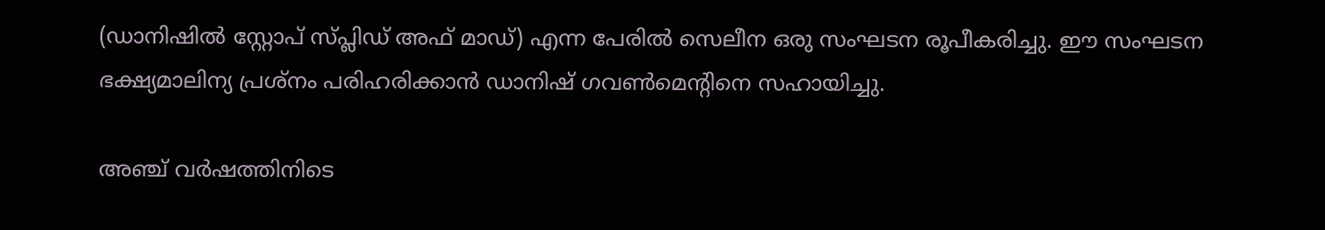(ഡാനിഷില്‍ സ്റ്റോപ് സ്പ്ലിഡ് അഫ് മാഡ്) എന്ന പേരില്‍ സെലീന ഒരു സംഘടന രൂപീകരിച്ചു. ഈ സംഘടന ഭക്ഷ്യമാലിന്യ പ്രശ്‌നം പരിഹരിക്കാന്‍ ഡാനിഷ് ഗവണ്‍മെന്റിനെ സഹായിച്ചു.

അഞ്ച് വര്‍ഷത്തിനിടെ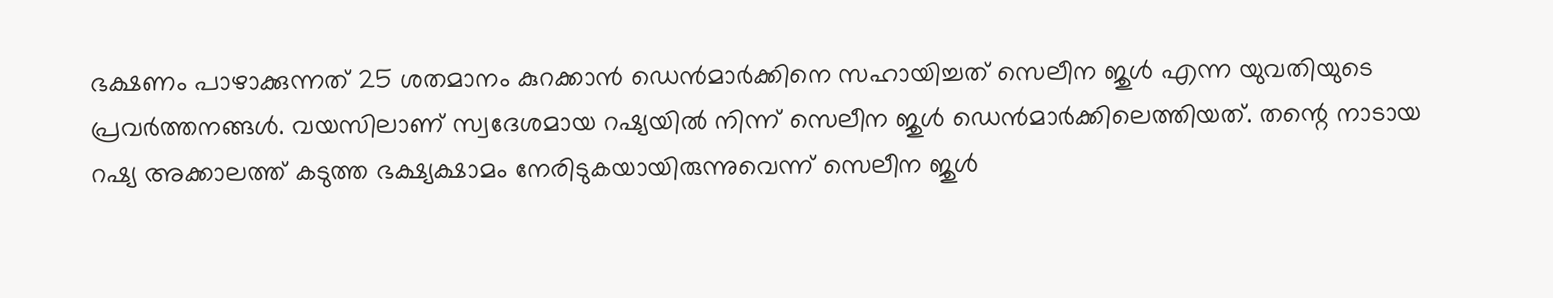ഭക്ഷണം പാഴാക്കുന്നത് 25 ശതമാനം കുറക്കാന്‍ ഡെന്‍മാര്‍ക്കിനെ സഹായിച്ചത് സെലീന ജുള്‍ എന്ന യുവതിയുടെ പ്രവര്‍ത്തനങ്ങള്‍. വയസിലാണ് സ്വദേശമായ റഷ്യയില്‍ നിന്ന് സെലീന ജുള്‍ ഡെന്‍മാര്‍ക്കിലെത്തിയത്. തന്റെ നാടായ റഷ്യ അക്കാലത്ത് കടുത്ത ഭക്ഷ്യക്ഷാമം നേരിടുകയായിരുന്നുവെന്ന് സെലീന ജുള്‍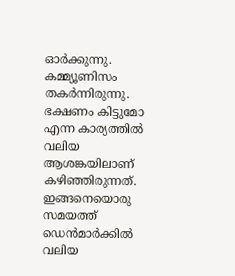ഓര്‍ക്കുന്നു. കമ്മ്യൂണിസം തകര്‍ന്നിരുന്നു. ഭക്ഷണം കിട്ടുമോ എന്ന കാര്യത്തില്‍ വലിയ ആശങ്കയിലാണ് കഴിഞ്ഞിരുന്നത്. ഇങ്ങനെയൊരു സമയത്ത് ഡെന്‍മാര്‍ക്കില്‍ വലിയ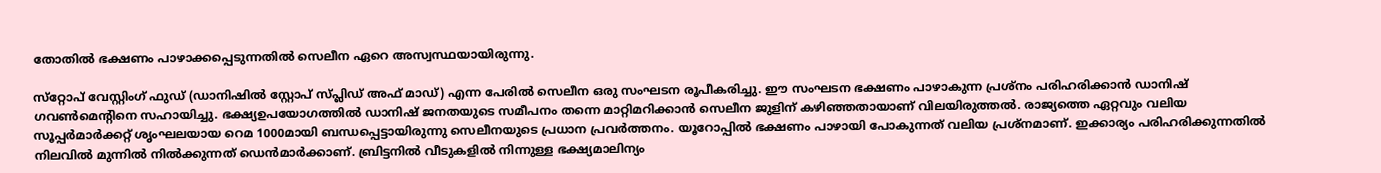തോതില്‍ ഭക്ഷണം പാഴാക്കപ്പെടുന്നതില്‍ സെലീന ഏറെ അസ്വസ്ഥയായിരുന്നു.

സ്‌റ്റോപ് വേസ്റ്റിംഗ് ഫുഡ് (ഡാനിഷില്‍ സ്റ്റോപ് സ്പ്ലിഡ് അഫ് മാഡ്) എന്ന പേരില്‍ സെലീന ഒരു സംഘടന രൂപീകരിച്ചു. ഈ സംഘടന ഭക്ഷണം പാഴാകുന്ന പ്രശ്‌നം പരിഹരിക്കാന്‍ ഡാനിഷ് ഗവണ്‍മെന്റിനെ സഹായിച്ചു. ഭക്ഷ്യഉപയോഗത്തില്‍ ഡാനിഷ് ജനതയുടെ സമീപനം തന്നെ മാറ്റിമറിക്കാന്‍ സെലീന ജുളിന് കഴിഞ്ഞതായാണ് വിലയിരുത്തല്‍. രാജ്യത്തെ ഏറ്റവും വലിയ സൂപ്പര്‍മാര്‍ക്കറ്റ് ശൃംഘലയായ റെമ 1000മായി ബന്ധപ്പെട്ടായിരുന്നു സെലീനയുടെ പ്രധാന പ്രവര്‍ത്തനം. യൂറോപ്പില്‍ ഭക്ഷണം പാഴായി പോകുന്നത് വലിയ പ്രശ്‌നമാണ്. ഇക്കാര്യം പരിഹരിക്കുന്നതില്‍ നിലവില്‍ മുന്നില്‍ നില്‍ക്കുന്നത് ഡെന്‍മാര്‍ക്കാണ്. ബ്രിട്ടനില്‍ വീടുകളില്‍ നിന്നുള്ള ഭക്ഷ്യമാലിന്യം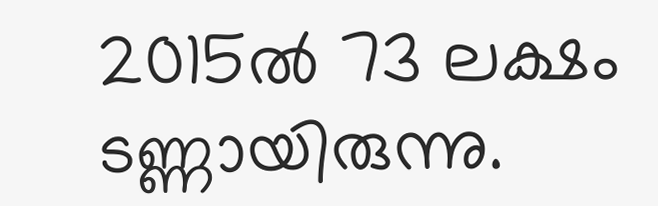2015ല്‍ 73 ലക്ഷം ടണ്ണായിരുന്നു.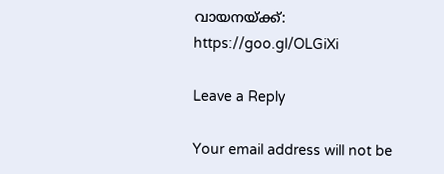വായനയ്ക്ക്:
https://goo.gl/OLGiXi

Leave a Reply

Your email address will not be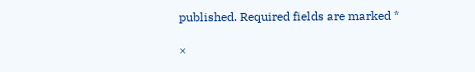published. Required fields are marked *

×